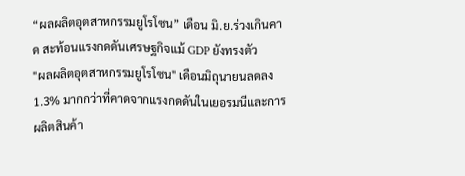“ผลผลิตอุตสาหกรรมยูโรโซน” เดือน มิ.ย.ร่วงเกินคาด สะท้อนแรงกดดันเศรษฐกิจแม้ GDP ยังทรงตัว
"ผลผลิตอุตสาหกรรมยูโรโซน" เดือนมิถุนายนลดลง 1.3% มากกว่าที่คาดจากแรงกดดันในเยอรมนีและการผลิตสินค้า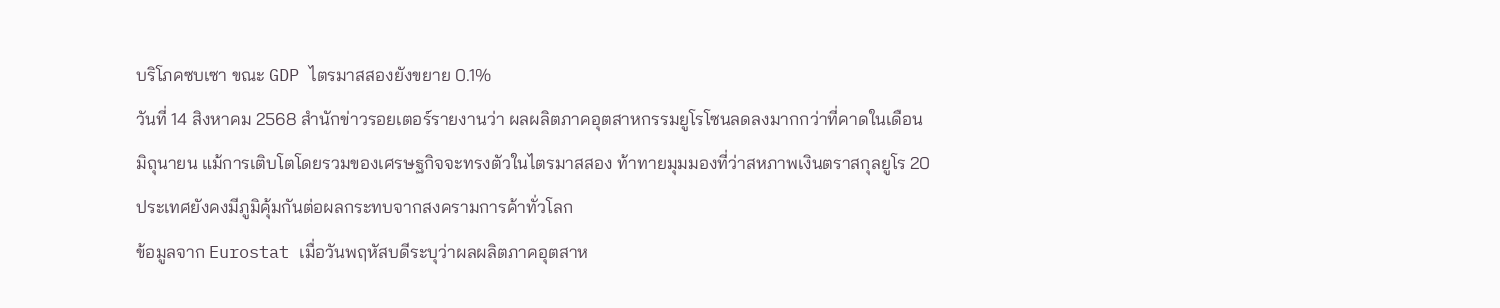บริโภคซบเซา ขณะ GDP ไตรมาสสองยังขยาย 0.1%
วันที่ 14 สิงหาคม 2568 สำนักข่าวรอยเตอร์รายงานว่า ผลผลิตภาคอุตสาหกรรมยูโรโซนลดลงมากกว่าที่คาดในเดือนมิถุนายน แม้การเติบโตโดยรวมของเศรษฐกิจจะทรงตัวในไตรมาสสอง ท้าทายมุมมองที่ว่าสหภาพเงินตราสกุลยูโร 20 ประเทศยังคงมีภูมิคุ้มกันต่อผลกระทบจากสงครามการค้าทั่วโลก
ข้อมูลจาก Eurostat เมื่อวันพฤหัสบดีระบุว่าผลผลิตภาคอุตสาห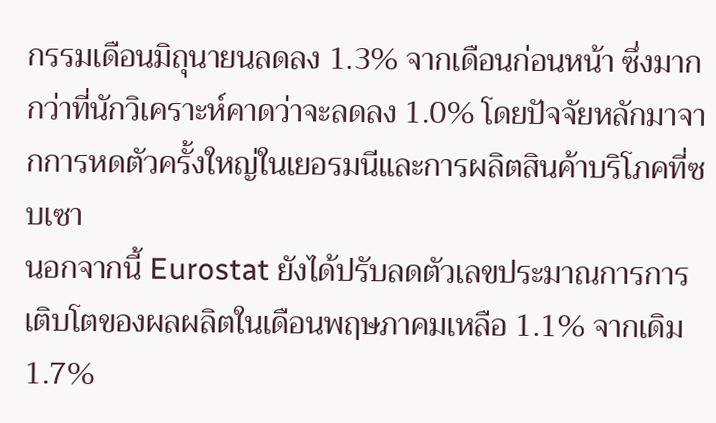กรรมเดือนมิถุนายนลดลง 1.3% จากเดือนก่อนหน้า ซึ่งมากกว่าที่นักวิเคราะห์คาดว่าจะลดลง 1.0% โดยปัจจัยหลักมาจากการหดตัวครั้งใหญ่ในเยอรมนีและการผลิตสินค้าบริโภคที่ซบเซา
นอกจากนี้ Eurostat ยังได้ปรับลดตัวเลขประมาณการการเติบโตของผลผลิตในเดือนพฤษภาคมเหลือ 1.1% จากเดิม 1.7%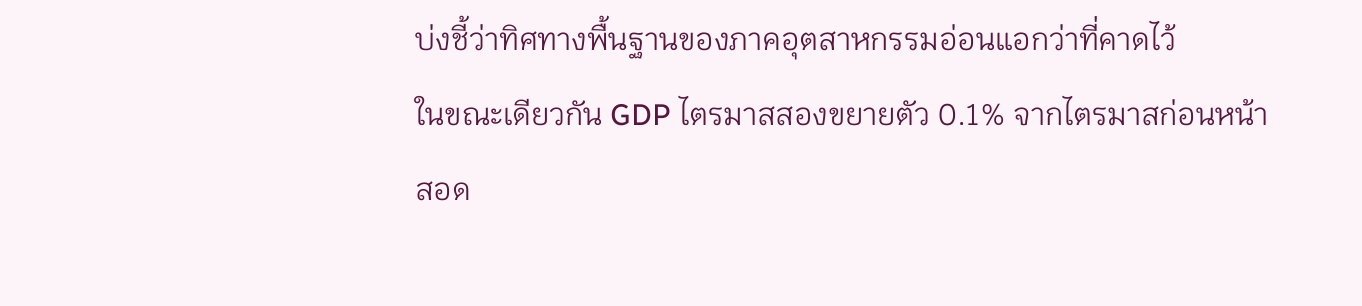บ่งชี้ว่าทิศทางพื้นฐานของภาคอุตสาหกรรมอ่อนแอกว่าที่คาดไว้
ในขณะเดียวกัน GDP ไตรมาสสองขยายตัว 0.1% จากไตรมาสก่อนหน้า สอด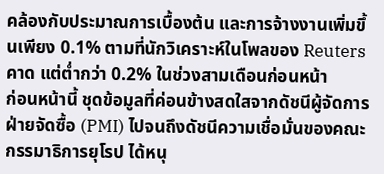คล้องกับประมาณการเบื้องต้น และการจ้างงานเพิ่มขึ้นเพียง 0.1% ตามที่นักวิเคราะห์ในโพลของ Reuters คาด แต่ต่ำกว่า 0.2% ในช่วงสามเดือนก่อนหน้า
ก่อนหน้านี้ ชุดข้อมูลที่ค่อนข้างสดใสจากดัชนีผู้จัดการฝ่ายจัดซื้อ (PMI) ไปจนถึงดัชนีความเชื่อมั่นของคณะกรรมาธิการยุโรป ได้หนุ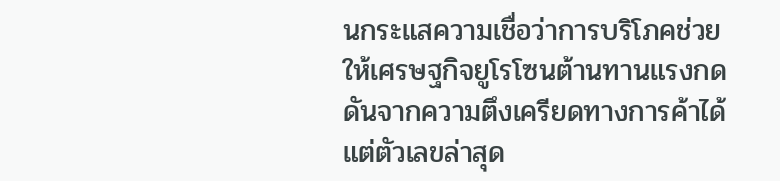นกระแสความเชื่อว่าการบริโภคช่วยให้เศรษฐกิจยูโรโซนต้านทานแรงกดดันจากความตึงเครียดทางการค้าได้ แต่ตัวเลขล่าสุด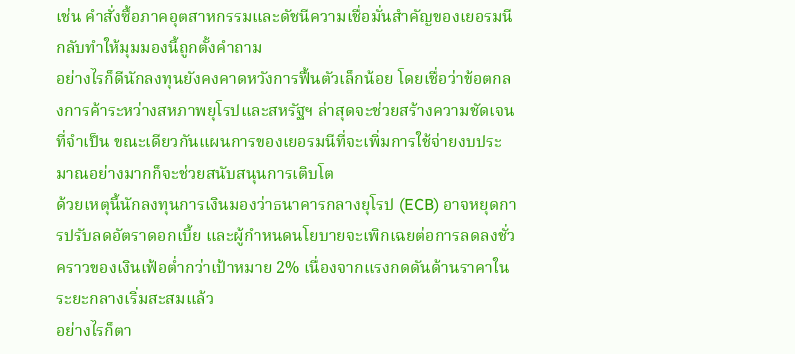เช่น คำสั่งซื้อภาคอุตสาหกรรมและดัชนีความเชื่อมั่นสำคัญของเยอรมนี กลับทำให้มุมมองนี้ถูกตั้งคำถาม
อย่างไรก็ดีนักลงทุนยังคงคาดหวังการฟื้นตัวเล็กน้อย โดยเชื่อว่าข้อตกลงการค้าระหว่างสหภาพยุโรปและสหรัฐฯ ล่าสุดจะช่วยสร้างความชัดเจนที่จำเป็น ขณะเดียวกันแผนการของเยอรมนีที่จะเพิ่มการใช้จ่ายงบประมาณอย่างมากก็จะช่วยสนับสนุนการเติบโต
ด้วยเหตุนี้นักลงทุนการเงินมองว่าธนาคารกลางยุโรป (ECB) อาจหยุดการปรับลดอัตราดอกเบี้ย และผู้กำหนดนโยบายจะเพิกเฉยต่อการลดลงชั่วคราวของเงินเฟ้อต่ำกว่าเป้าหมาย 2% เนื่องจากแรงกดดันด้านราคาในระยะกลางเริ่มสะสมแล้ว
อย่างไรก็ตา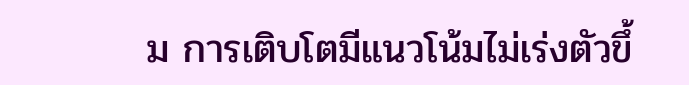ม การเติบโตมีแนวโน้มไม่เร่งตัวขึ้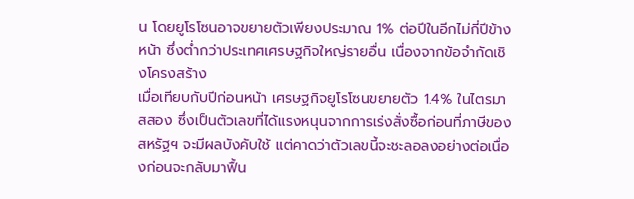น โดยยูโรโซนอาจขยายตัวเพียงประมาณ 1% ต่อปีในอีกไม่กี่ปีข้างหน้า ซึ่งต่ำกว่าประเทศเศรษฐกิจใหญ่รายอื่น เนื่องจากข้อจำกัดเชิงโครงสร้าง
เมื่อเทียบกับปีก่อนหน้า เศรษฐกิจยูโรโซนขยายตัว 1.4% ในไตรมาสสอง ซึ่งเป็นตัวเลขที่ได้แรงหนุนจากการเร่งสั่งซื้อก่อนที่ภาษีของสหรัฐฯ จะมีผลบังคับใช้ แต่คาดว่าตัวเลขนี้จะชะลอลงอย่างต่อเนื่องก่อนจะกลับมาฟื้น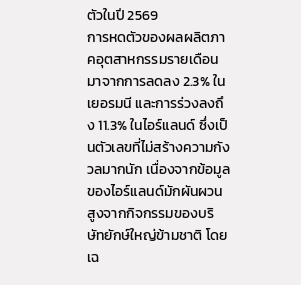ตัวในปี 2569
การหดตัวของผลผลิตภาคอุตสาหกรรมรายเดือนมาจากการลดลง 2.3% ในเยอรมนี และการร่วงลงถึง 11.3% ในไอร์แลนด์ ซึ่งเป็นตัวเลขที่ไม่สร้างความกังวลมากนัก เนื่องจากข้อมูลของไอร์แลนด์มักผันผวนสูงจากกิจกรรมของบริษัทยักษ์ใหญ่ข้ามชาติ โดยเฉ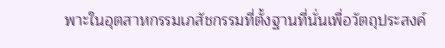พาะในอุตสาหกรรมเภสัชกรรมที่ตั้งฐานที่นั่นเพื่อวัตถุประสงค์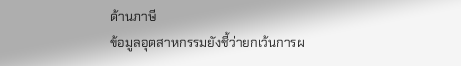ด้านภาษี
ข้อมูลอุตสาหกรรมยังชี้ว่ายกเว้นการผ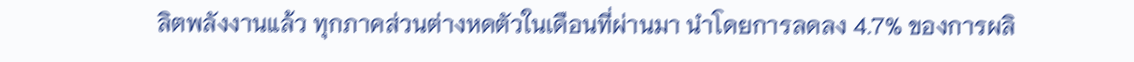ลิตพลังงานแล้ว ทุกภาคส่วนต่างหดตัวในเดือนที่ผ่านมา นำโดยการลดลง 4.7% ของการผลิ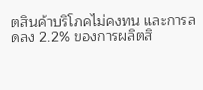ตสินค้าบริโภคไม่คงทน และการลดลง 2.2% ของการผลิตสิ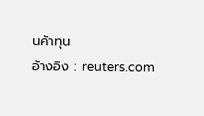นค้าทุน
อ้างอิง : reuters.com